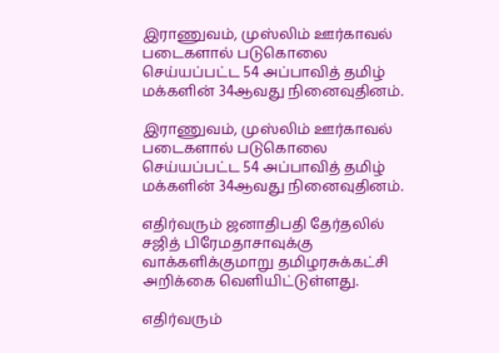இராணுவம், முஸ்லிம் ஊர்காவல் படைகளால் படுகொலை செய்யப்பட்ட 54 அப்பாவித் தமிழ் மக்களின் 34ஆவது நினைவுதினம்.

இராணுவம், முஸ்லிம் ஊர்காவல் படைகளால் படுகொலை செய்யப்பட்ட 54 அப்பாவித் தமிழ் மக்களின் 34ஆவது நினைவுதினம்.

எதிர்வரும் ஜனாதிபதி தேர்தலில் சஜித் பிரேமதாசாவுக்கு வாக்களிக்குமாறு தமிழரசுக்கட்சி அறிக்கை வெளியிட்டுள்ளது.

எதிர்வரும்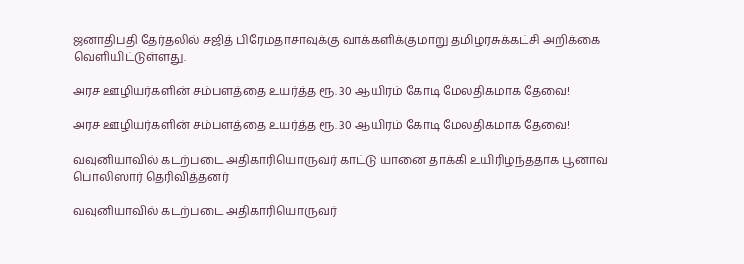ஜனாதிபதி தேர்தலில் சஜித் பிரேமதாசாவுக்கு வாக்களிக்குமாறு தமிழரசுக்கட்சி அறிக்கை வெளியிட்டுள்ளது.

அரச ஊழியர்களின் சம்பளத்தை உயர்த்த ரூ. 30 ஆயிரம் கோடி மேலதிகமாக தேவை!

அரச ஊழியர்களின் சம்பளத்தை உயர்த்த ரூ. 30 ஆயிரம் கோடி மேலதிகமாக தேவை!

வவுனியாவில் கடற்படை அதிகாரியொருவர் காட்டு யானை தாக்கி உயிரிழந்ததாக பூனாவ பொலிஸார் தெரிவித்தனர்

வவுனியாவில் கடற்படை அதிகாரியொருவர்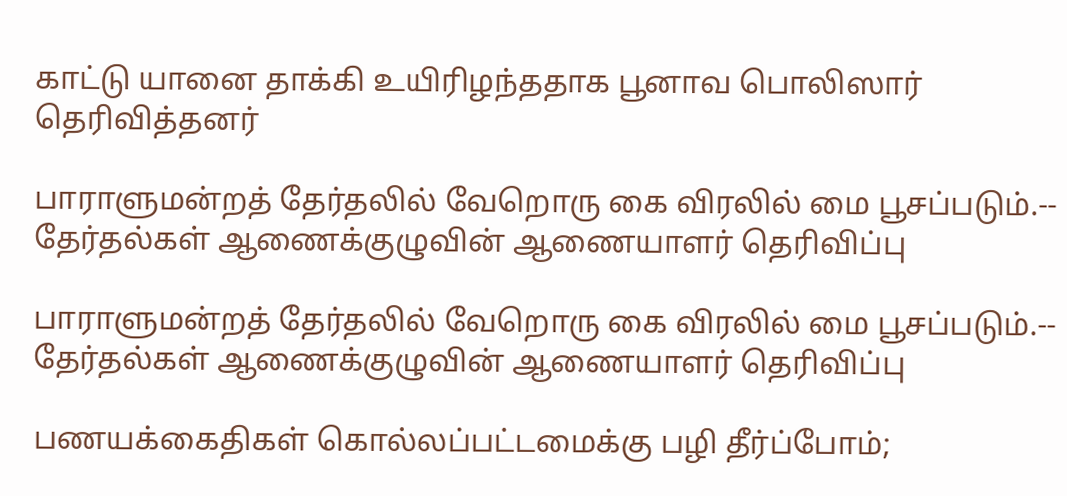காட்டு யானை தாக்கி உயிரிழந்ததாக பூனாவ பொலிஸார் தெரிவித்தனர்

பாராளுமன்றத் தேர்தலில் வேறொரு கை விரலில் மை பூசப்படும்.-- தேர்தல்கள் ஆணைக்குழுவின் ஆணையாளர் தெரிவிப்பு

பாராளுமன்றத் தேர்தலில் வேறொரு கை விரலில் மை பூசப்படும்.-- தேர்தல்கள் ஆணைக்குழுவின் ஆணையாளர் தெரிவிப்பு

பணயக்கைதிகள் கொல்லப்பட்டமைக்கு பழி தீர்ப்போம்;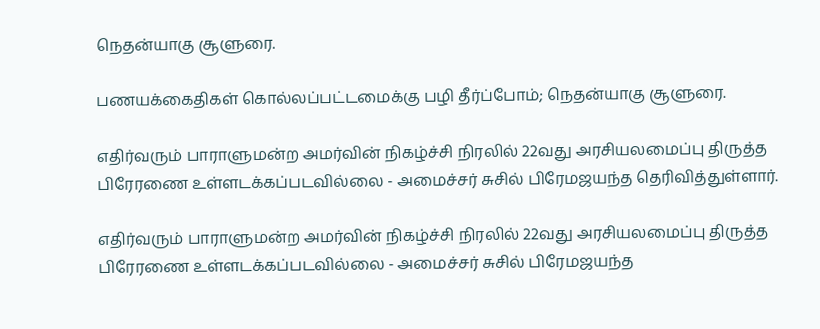நெதன்யாகு சூளுரை.

பணயக்கைதிகள் கொல்லப்பட்டமைக்கு பழி தீர்ப்போம்; நெதன்யாகு சூளுரை.

எதிர்வரும் பாராளுமன்ற அமர்வின் நிகழ்ச்சி நிரலில் 22வது அரசியலமைப்பு திருத்த பிரேரணை உள்ளடக்கப்படவில்லை - அமைச்சர் சுசில் பிரேமஜயந்த தெரிவித்துள்ளார்.

எதிர்வரும் பாராளுமன்ற அமர்வின் நிகழ்ச்சி நிரலில் 22வது அரசியலமைப்பு திருத்த பிரேரணை உள்ளடக்கப்படவில்லை - அமைச்சர் சுசில் பிரேமஜயந்த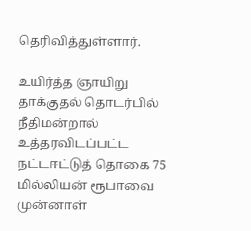தெரிவித்துள்ளார்.

உயிர்த்த ஞாயிறு தாக்குதல் தொடர்பில் நீதிமன்றால் உத்தரவிடப்பட்ட நட்டஈட்டுத் தொகை 75 மில்லியன் ரூபாவை முன்னாள்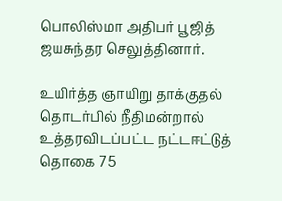பொலிஸ்மா அதிபர் பூஜித் ஜயசுந்தர செலுத்தினார்.

உயிர்த்த ஞாயிறு தாக்குதல் தொடர்பில் நீதிமன்றால் உத்தரவிடப்பட்ட நட்டஈட்டுத் தொகை 75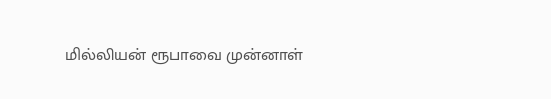மில்லியன் ரூபாவை முன்னாள்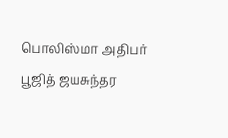பொலிஸ்மா அதிபர் பூஜித் ஜயசுந்தர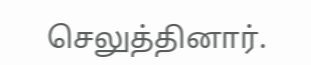செலுத்தினார்.